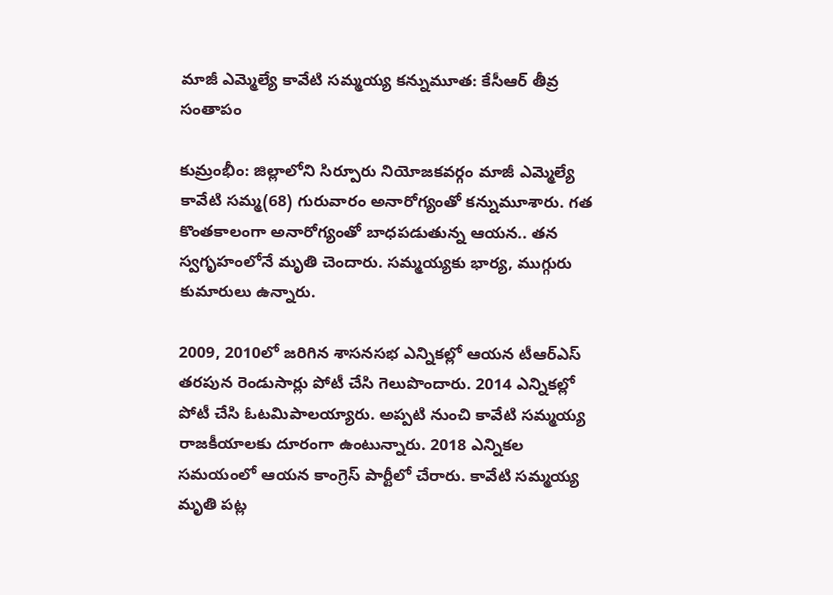మాజీ ఎమ్మెల్యే కావేటి సమ్మయ్య కన్నుమూత: కేసీఆర్ తీవ్ర సంతాపం

కుమ్రంభీం: జిల్లాలోని సిర్పూరు నియోజకవర్గం మాజీ ఎమ్మెల్యే కావేటి సమ్మ(68) గురువారం అనారోగ్యంతో కన్నుమూశారు. గత కొంతకాలంగా అనారోగ్యంతో బాధపడుతున్న ఆయన.. తన స్వగృహంలోనే మృతి చెందారు. సమ్మయ్యకు భార్య, ముగ్గురు కుమారులు ఉన్నారు.

2009, 2010లో జరిగిన శాసనసభ ఎన్నికల్లో ఆయన టీఆర్ఎస్ తరపున రెండుసార్లు పోటీ చేసి గెలుపొందారు. 2014 ఎన్నికల్లో పోటీ చేసి ఓటమిపాలయ్యారు. అప్పటి నుంచి కావేటి సమ్మయ్య రాజకీయాలకు దూరంగా ఉంటున్నారు. 2018 ఎన్నికల సమయంలో ఆయన కాంగ్రెస్ పార్టీలో చేరారు. కావేటి సమ్మయ్య మృతి పట్ల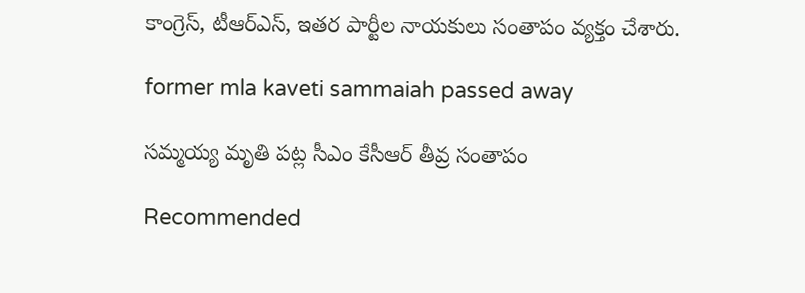కాంగ్రెస్, టీఆర్ఎస్, ఇతర పార్టీల నాయకులు సంతాపం వ్యక్తం చేశారు.

former mla kaveti sammaiah passed away

సమ్మయ్య మృతి పట్ల సీఎం కేసీఆర్ తీవ్ర సంతాపం

Recommended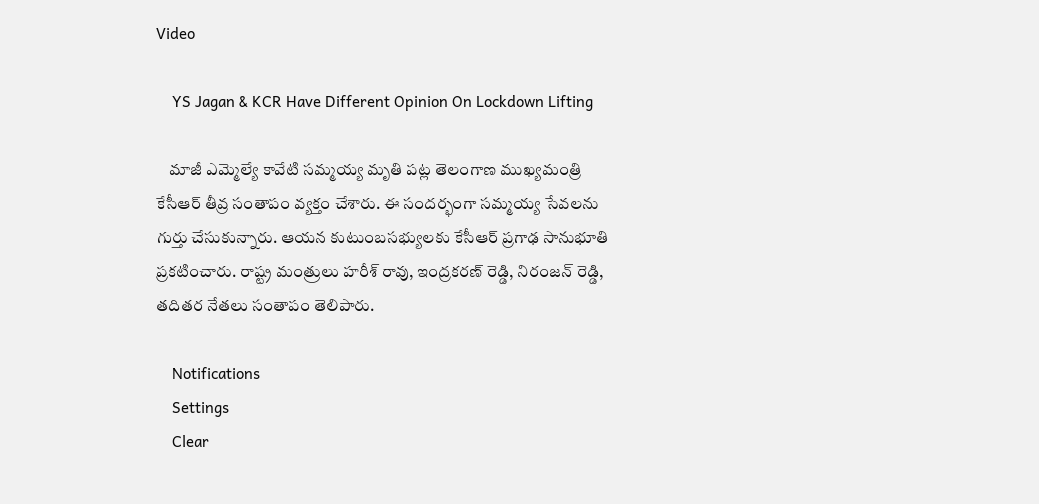Video

    YS Jagan & KCR Have Different Opinion On Lockdown Lifting

    మాజీ ఎమ్మెల్యే కావేటి సమ్మయ్య మృతి పట్ల తెలంగాణ ముఖ్యమంత్రి కేసీఆర్ తీవ్ర సంతాపం వ్యక్తం చేశారు. ఈ సందర్భంగా సమ్మయ్య సేవలను గుర్తు చేసుకున్నారు. ఆయన కుటుంబసభ్యులకు కేసీఆర్ ప్రగాఢ సానుభూతి ప్రకటించారు. రాష్ట్ర మంత్రులు హరీశ్ రావు, ఇంద్రకరణ్ రెడ్డి, నిరంజన్ రెడ్డి, తదితర నేతలు సంతాపం తెలిపారు.

    Notifications
    Settings
    Clear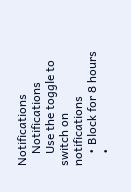Notifications
    Notifications
    Use the toggle to switch on notifications
    • Block for 8 hours
    •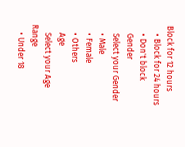Block for 12 hours
    • Block for 24 hours
    • Don't block
    Gender
    Select your Gender
    • Male
    • Female
    • Others
    Age
    Select your Age Range
    • Under 18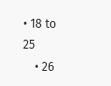• 18 to 25
    • 26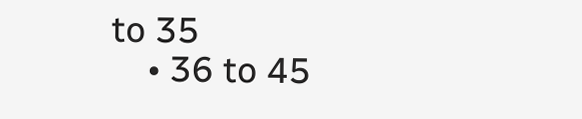to 35
    • 36 to 45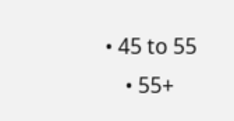• 45 to 55
    • 55+